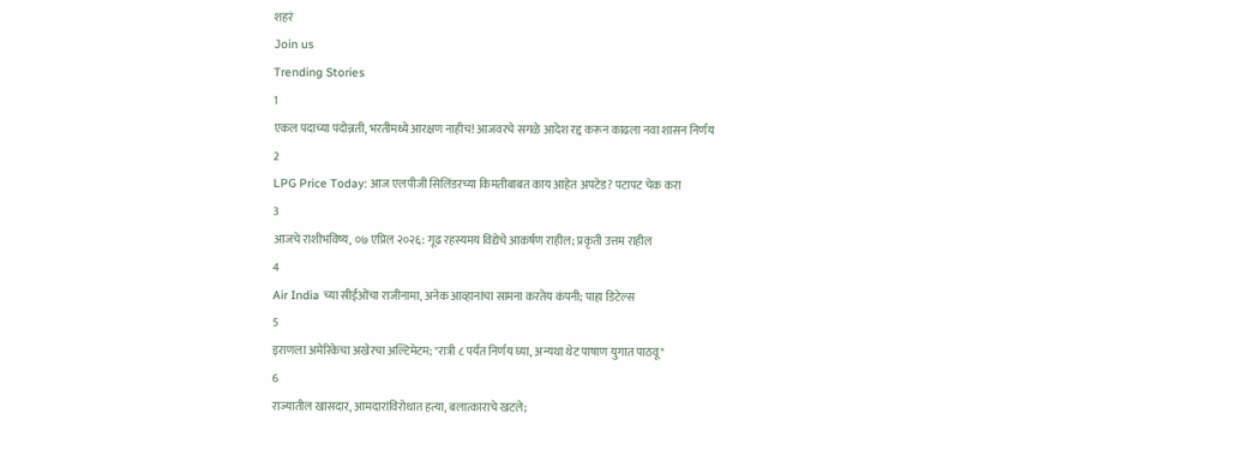शहरं
Join us
Trending Stories
1
एकल पदाच्या पदोन्नती, भरतीमध्ये आरक्षण नाहीच! आजवरचे सगळे आदेश रद्द करून काढला नवा शासन निर्णय
2
LPG Price Today: आज एलपीजी सिलिंडरच्या किमतीबाबत काय आहेत अपटेड? पटापट चेक करा
3
आजचे राशीभविष्य, ०७ एप्रिल २०२६: गूढ रहस्यमय विद्येचे आकर्षण राहील; प्रकृती उत्तम राहील
4
Air India च्या सीईओंचा राजीनामा, अनेक आव्हानांचा सामना करतेय कंपनी; पाहा डिटेल्स
5
इराणला अमेरिकेचा अखेरचा अल्टिमेटम; "रात्री ८ पर्यंत निर्णय घ्या, अन्यथा थेट पाषाण युगात पाठवू"
6
राज्यातील खासदार, आमदारांविरोधात हत्या, बलात्काराचे खटले;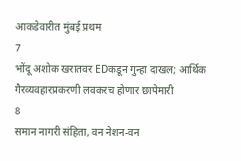आकडेवारीत मुंबई प्रथम
7
भोंदू अशोक खरातवर EDकडून गुन्हा दाखल; आर्थिक गैरव्यवहारप्रकरणी लवकरच होणार छापेमारी
8
समान नागरी संहिता, वन नेशन-वन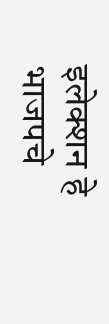इलेक्शन हे भाजपचे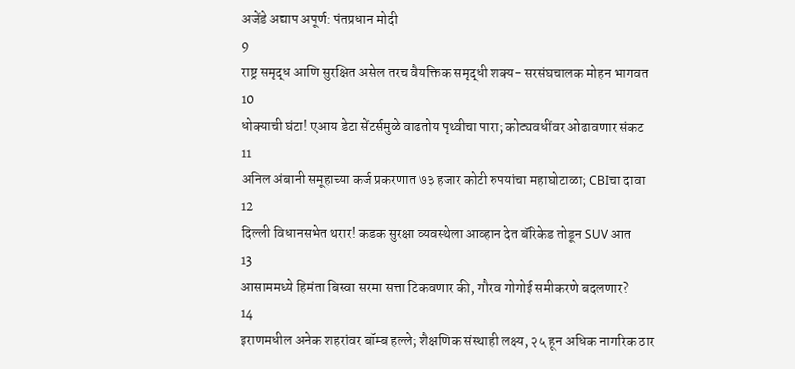अजेंडे अद्याप अपूर्ण: पंतप्रधान मोदी
9
राष्ट्र समृद्ध आणि सुरक्षित असेल तरच वैयक्तिक समृद्धी शक्य- सरसंघचालक मोहन भागवत
10
धोक्याची घंटा! एआय डेटा सेंटर्समुळे वाढतोय पृथ्वीचा पारा; कोट्यवधींवर ओढावणार संकट
11
अनिल अंबानी समूहाच्या कर्ज प्रकरणात ७३ हजार कोटी रुपयांचा महाघोटाळा; CBIचा दावा
12
दिल्ली विधानसभेत थरार! कडक सुरक्षा व्यवस्थेला आव्हान देत बॅरिकेड तोडून SUV आत
13
आसाममध्ये हिमंता बिस्वा सरमा सत्ता टिकवणार की, गौरव गोगोई समीकरणे बदलणार?
14
इराणमधील अनेक शहरांवर बॉम्ब हल्ले; शैक्षणिक संस्थाही लक्ष्य, २५ हून अधिक नागरिक ठार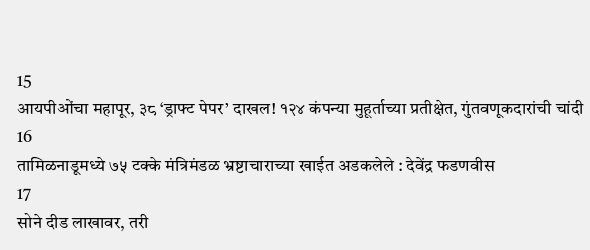15
आयपीओंचा महापूर, ३८ ‘ड्राफ्ट पेपर’ दाखल! १२४ कंपन्या मुहूर्ताच्या प्रतीक्षेत, गुंतवणूकदारांची चांदी
16
तामिळनाडूमध्ये ७५ टक्के मंत्रिमंडळ भ्रष्टाचाराच्या खाईत अडकलेले : देवेंद्र फडणवीस
17
सोने दीड लाखावर, तरी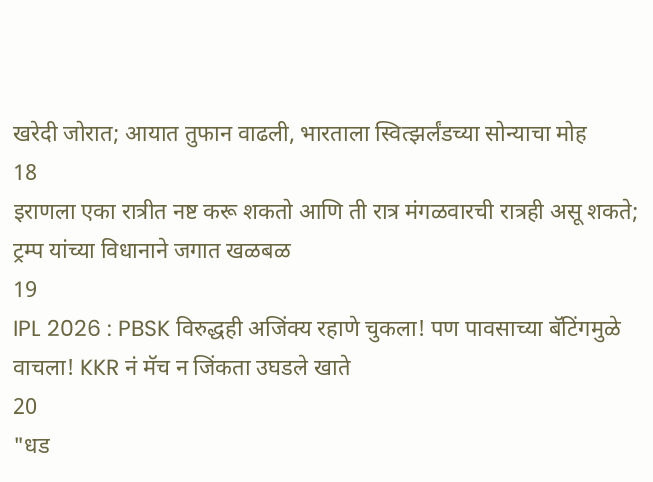खरेदी जोरात; आयात तुफान वाढली, भारताला स्वित्झर्लंडच्या सोन्याचा मोह
18
इराणला एका रात्रीत नष्ट करू शकतो आणि ती रात्र मंगळवारची रात्रही असू शकते; ट्रम्प यांच्या विधानाने जगात खळबळ
19
IPL 2026 : PBSK विरुद्धही अजिंक्य रहाणे चुकला! पण पावसाच्या बॅटिंगमुळे वाचला! KKR नं मॅच न जिंकता उघडले खाते
20
"धड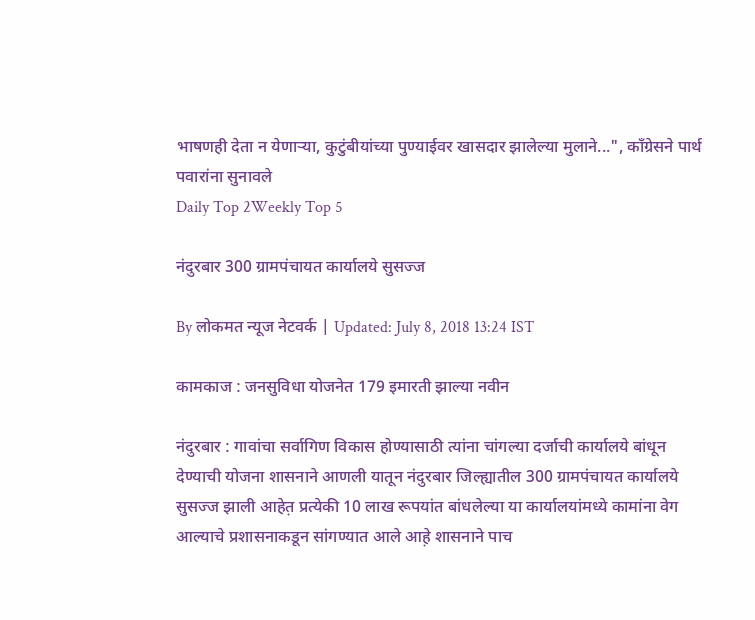भाषणही देता न येणाऱ्या, कुटुंबीयांच्या पुण्याईवर खासदार झालेल्या मुलाने...", काँग्रेसने पार्थ पवारांना सुनावले
Daily Top 2Weekly Top 5

नंदुरबार 300 ग्रामपंचायत कार्यालये सुसज्ज

By लोकमत न्यूज नेटवर्क | Updated: July 8, 2018 13:24 IST

कामकाज : जनसुविधा योजनेत 179 इमारती झाल्या नवीन

नंदुरबार : गावांचा सर्वागिण विकास होण्यासाठी त्यांना चांगल्या दर्जाची कार्यालये बांधून देण्याची योजना शासनाने आणली यातून नंदुरबार जिल्ह्यातील 300 ग्रामपंचायत कार्यालये सुसज्ज झाली आहेत़ प्रत्येकी 10 लाख रूपयांत बांधलेल्या या कार्यालयांमध्ये कामांना वेग आल्याचे प्रशासनाकडून सांगण्यात आले आह़े शासनाने पाच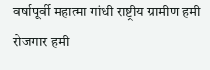वर्षापूर्वी महात्मा गांधी राष्ट्रीय ग्रामीण हमी रोजगार हमी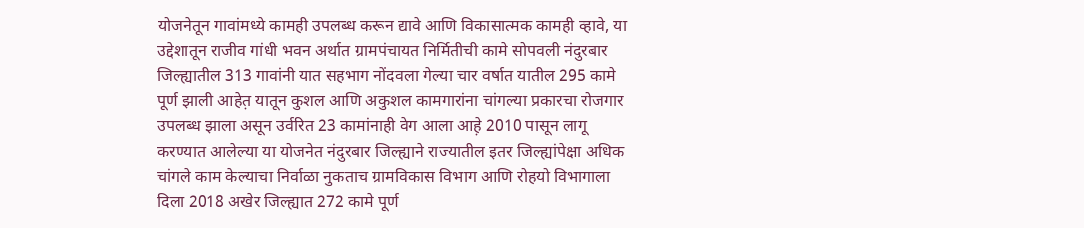योजनेतून गावांमध्ये कामही उपलब्ध करून द्यावे आणि विकासात्मक कामही व्हावे, या उद्देशातून राजीव गांधी भवन अर्थात ग्रामपंचायत निर्मितीची कामे सोपवली नंदुरबार जिल्ह्यातील 313 गावांनी यात सहभाग नोंदवला गेल्या चार वर्षात यातील 295 कामे पूर्ण झाली आहेत़ यातून कुशल आणि अकुशल कामगारांना चांगल्या प्रकारचा रोजगार उपलब्ध झाला असून उर्वरित 23 कामांनाही वेग आला आह़े 2010 पासून लागू करण्यात आलेल्या या योजनेत नंदुरबार जिल्ह्याने राज्यातील इतर जिल्ह्यांपेक्षा अधिक चांगले काम केल्याचा निर्वाळा नुकताच ग्रामविकास विभाग आणि रोहयो विभागाला दिला 2018 अखेर जिल्ह्यात 272 कामे पूर्ण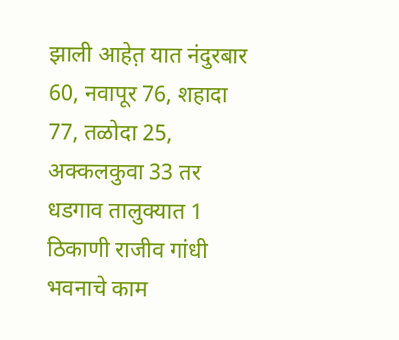झाली आहेत़ यात नंदुरबार 60, नवापूर 76, शहादा 77, तळोदा 25, अक्कलकुवा 33 तर धडगाव तालुक्यात 1 ठिकाणी राजीव गांधी भवनाचे काम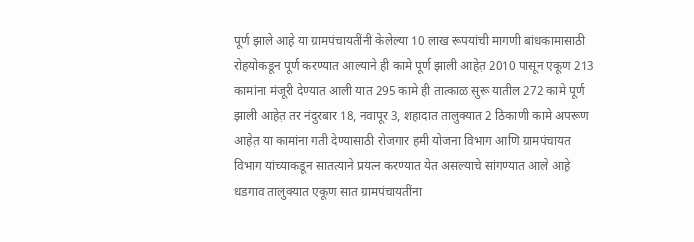पूर्ण झाले आह़े या ग्रामपंचायतींनी केलेल्या 10 लाख रूपयांची मागणी बांधकामासाठी रोहयोकडून पूर्ण करण्यात आल्याने ही कामे पूर्ण झाली आहेत़ 2010 पासून एकूण 213 कामांना मंजूरी देण्यात आली यात 295 कामे ही तात्काळ सुरू यातील 272 कामे पूर्ण झाली आहेत़ तर नंदुरबार 18, नवापूर 3, शहादात तालुक्यात 2 ठिकाणी कामे अपरूण आहेत़ या कामांना गती देण्यासाठी रोजगार हमी योजना विभाग आणि ग्रामपंचायत विभाग यांच्याकडून सातत्याने प्रयत्न करण्यात येत असल्याचे सांगण्यात आले आह़े धडगाव तालुक्यात एकूण सात ग्रामपंचायतींना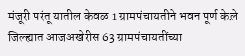मंजूरी परंतू यातील केवळ 1 ग्रामपंचायतीने भवन पूर्ण केल़े जिल्ह्यात आजअखेरीस 63 ग्रामपंचायतींच्या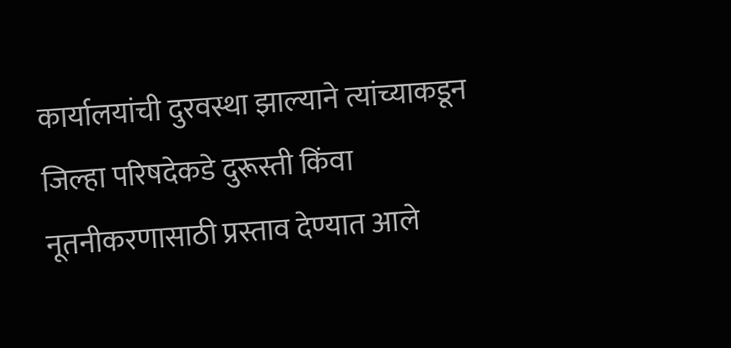कार्यालयांची दुरवस्था झाल्याने त्यांच्याकडून जिल्हा परिषदेकडे दुरूस्ती किंवा नूतनीकरणासाठी प्रस्ताव देण्यात आले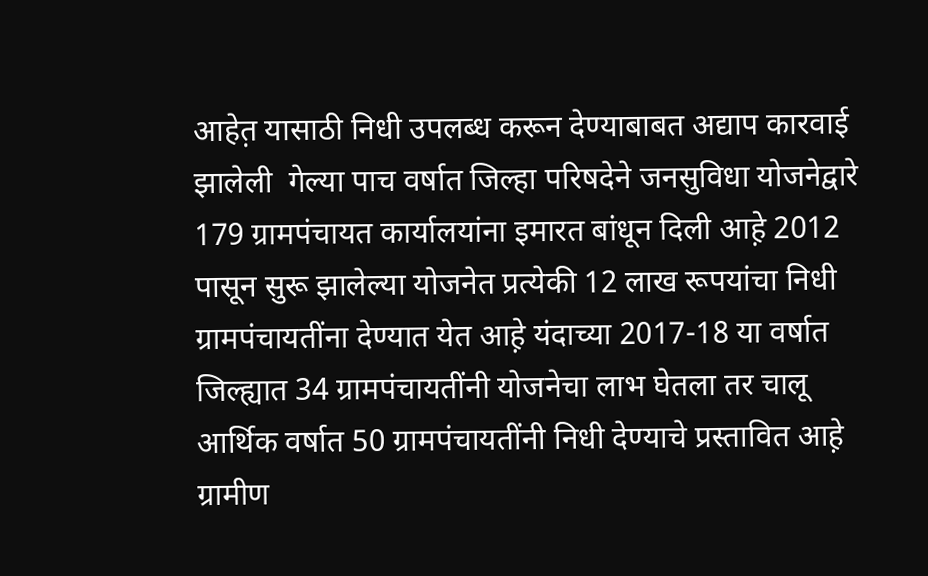आहेत़ यासाठी निधी उपलब्ध करून देण्याबाबत अद्याप कारवाई झालेली  गेल्या पाच वर्षात जिल्हा परिषदेने जनसुविधा योजनेद्वारे 179 ग्रामपंचायत कार्यालयांना इमारत बांधून दिली आह़े 2012 पासून सुरू झालेल्या योजनेत प्रत्येकी 12 लाख रूपयांचा निधी ग्रामपंचायतींना देण्यात येत आह़े यंदाच्या 2017-18 या वर्षात जिल्ह्यात 34 ग्रामपंचायतींनी योजनेचा लाभ घेतला तर चालू आर्थिक वर्षात 50 ग्रामपंचायतींनी निधी देण्याचे प्रस्तावित आह़े ग्रामीण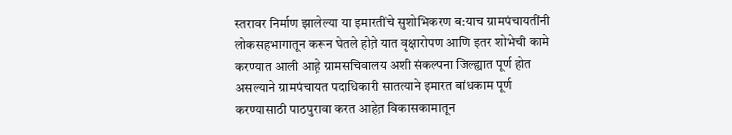स्तरावर निर्माण झालेल्या या इमारतींचे सुशोभिकरण ब:याच ग्रामपंचायतींनी लोकसहभागातून करून घेतले होत़े यात वृक्षारोपण आणि इतर शोभेची कामे करण्यात आली आह़े ग्रामसचिवालय अशी संकल्पना जिल्ह्यात पूर्ण होत असल्याने ग्रामपंचायत पदाधिकारी सातत्याने इमारत बांधकाम पूर्ण करण्यासाठी पाठपुरावा करत आहेत़ विकासकामातून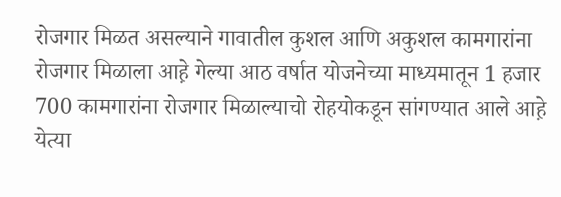रोजगार मिळत असल्याने गावातील कुशल आणि अकुशल कामगारांना रोजगार मिळाला आह़े गेल्या आठ वर्षात योजनेच्या माध्यमातून 1 हजार 700 कामगारांना रोजगार मिळाल्याचो रोहयोकडून सांगण्यात आले आह़े येत्या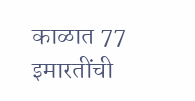काळात 77 इमारतींची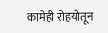कामेही रोहयोतून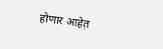होणार आहेत़